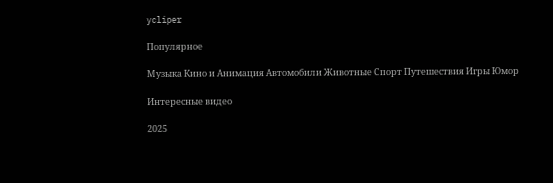ycliper

Популярное

Музыка Кино и Анимация Автомобили Животные Спорт Путешествия Игры Юмор

Интересные видео

2025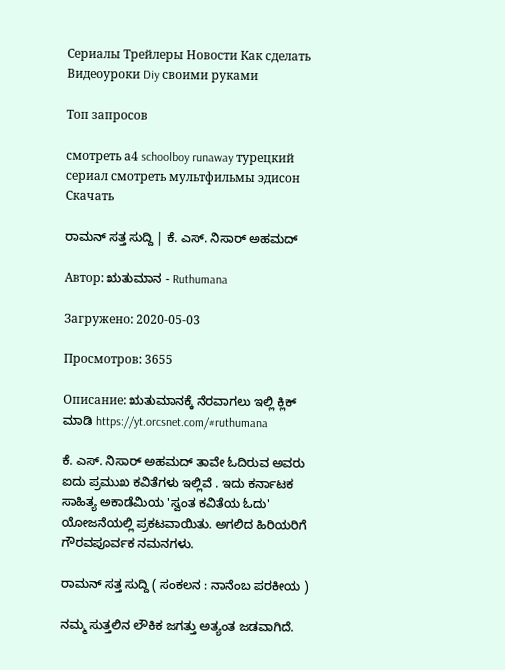Сериалы Трейлеры Новости Как сделать Видеоуроки Diy своими руками

Топ запросов

смотреть а4 schoolboy runaway турецкий сериал смотреть мультфильмы эдисон
Скачать

ರಾಮನ್ ಸತ್ತ ಸುದ್ದಿ | ಕೆ. ಎಸ್. ನಿಸಾರ್ ಅಹಮದ್

Автор: ಋತುಮಾನ - Ruthumana

Загружено: 2020-05-03

Просмотров: 3655

Описание: ಋತುಮಾನಕ್ಕೆ ನೆರವಾಗಲು ಇಲ್ಲಿ ಕ್ಲಿಕ್ ಮಾಡಿ https://yt.orcsnet.com/#ruthumana

ಕೆ. ಎಸ್. ನಿಸಾರ್ ಅಹಮದ್ ತಾವೇ ಓದಿರುವ ಅವರು ಐದು ಪ್ರಮುಖ ಕವಿತೆಗಳು ಇಲ್ಲಿವೆ . ಇದು ಕರ್ನಾಟಕ ಸಾಹಿತ್ಯ ಅಕಾಡೆಮಿಯ 'ಸ್ವಂತ ಕವಿತೆಯ ಓದು' ಯೋಜನೆಯಲ್ಲಿ ಪ್ರಕಟವಾಯಿತು. ಅಗಲಿದ ಹಿರಿಯರಿಗೆ ಗೌರವಪೂರ್ವಕ ನಮನಗಳು.

ರಾಮನ್ ಸತ್ತ ಸುದ್ದಿ ( ಸಂಕಲನ : ನಾನೆಂಬ ಪರಕೀಯ )

ನಮ್ಮ ಸುತ್ತಲಿನ ಲೌಕಿಕ ಜಗತ್ತು ಅತ್ಯಂತ ಜಡವಾಗಿದೆ.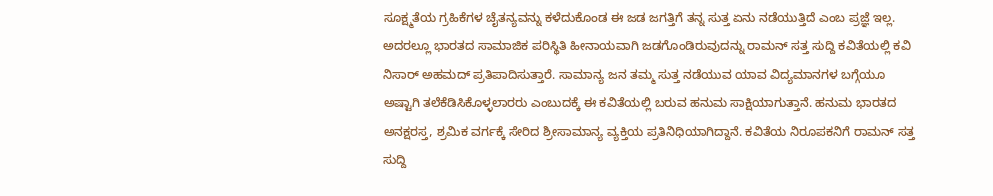ಸೂಕ್ಷ್ಮತೆಯ ಗ್ರಹಿಕೆಗಳ ಚೈತನ್ಯವನ್ನು ಕಳೆದುಕೊಂಡ ಈ ಜಡ ಜಗತ್ತಿಗೆ ತನ್ನ ಸುತ್ತ ಏನು ನಡೆಯುತ್ತಿದೆ ಎಂಬ ಪ್ರಜ್ಞೆ ಇಲ್ಲ. ಅದರಲ್ಲೂ ಭಾರತದ ಸಾಮಾಜಿಕ ಪರಿಸ್ಥಿತಿ ಹೀನಾಯವಾಗಿ ಜಡಗೊಂಡಿರುವುದನ್ನು ರಾಮನ್ ಸತ್ತ ಸುದ್ದಿ ಕವಿತೆಯಲ್ಲಿ ಕವಿ ನಿಸಾರ್ ಅಹಮದ್ ಪ್ರತಿಪಾದಿಸುತ್ತಾರೆ. ಸಾಮಾನ್ಯ ಜನ ತಮ್ಮ ಸುತ್ತ ನಡೆಯುವ ಯಾವ ವಿದ್ಯಮಾನಗಳ ಬಗ್ಗೆಯೂ ಅಷ್ಟಾಗಿ ತಲೆಕೆಡಿಸಿಕೊಳ್ಳಲಾರರು ಎಂಬುದಕ್ಕೆ ಈ ಕವಿತೆಯಲ್ಲಿ ಬರುವ ಹನುಮ ಸಾಕ್ಷಿಯಾಗುತ್ತಾನೆ. ಹನುಮ ಭಾರತದ ಅನಕ್ಷರಸ್ತ, ಶ್ರಮಿಕ ವರ್ಗಕ್ಕೆ ಸೇರಿದ ಶ್ರೀಸಾಮಾನ್ಯ ವ್ಯಕ್ತಿಯ ಪ್ರತಿನಿಧಿಯಾಗಿದ್ದಾನೆ. ಕವಿತೆಯ ನಿರೂಪಕನಿಗೆ ರಾಮನ್ ಸತ್ತ ಸುದ್ದಿ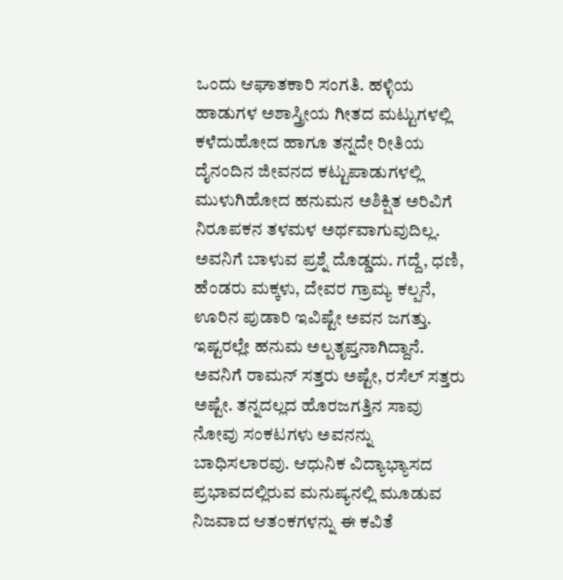ಒಂದು ಆಘಾತಕಾರಿ ಸಂಗತಿ. ಹಳ್ಳಿಯ ಹಾಡುಗಳ ಅಶಾಸ್ತ್ರೀಯ ಗೀತದ ಮಟ್ಟುಗಳಲ್ಲಿ ಕಳೆದುಹೋದ ಹಾಗೂ ತನ್ನದೇ ರೀತಿಯ ದೈನಂದಿನ ಜೀವನದ ಕಟ್ಟುಪಾಡುಗಳಲ್ಲಿ ಮುಳುಗಿಹೋದ ಹನುಮನ ಅಶಿಕ್ಷಿತ ಅರಿವಿಗೆ ನಿರೂಪಕನ ತಳಮಳ ಅರ್ಥವಾಗುವುದಿಲ್ಲ. ಅವನಿಗೆ ಬಾಳುವ ಪ್ರಶ್ನೆ ದೊಡ್ಡದು. ಗದ್ದೆ, ಧಣಿ, ಹೆಂಡರು ಮಕ್ಕಳು, ದೇವರ ಗ್ರಾಮ್ಯ ಕಲ್ಪನೆ, ಊರಿನ ಪುಡಾರಿ ಇವಿಷ್ಟೇ ಅವನ ಜಗತ್ತು. ಇಷ್ಟರಲ್ಲೇ ಹನುಮ ಅಲ್ಪತೃಪ್ತನಾಗಿದ್ದಾನೆ. ಅವನಿಗೆ ರಾಮನ್ ಸತ್ತರು ಅಷ್ಟೇ, ರಸೆಲ್ ಸತ್ತರು ಅಷ್ಟೇ. ತನ್ನದಲ್ಲದ ಹೊರಜಗತ್ತಿನ ಸಾವು ನೋವು ಸಂಕಟಗಳು ಅವನನ್ನು ಬಾಧಿಸಲಾರವು. ಆಧುನಿಕ ವಿದ್ಯಾಭ್ಯಾಸದ ಪ್ರಭಾವದಲ್ಲಿರುವ ಮನುಷ್ಯನಲ್ಲಿ ಮೂಡುವ ನಿಜವಾದ ಆತಂಕಗಳನ್ನು ಈ ಕವಿತೆ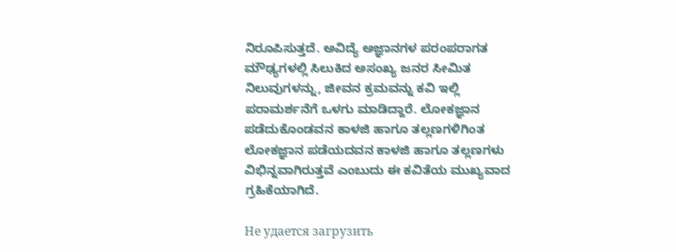ನಿರೂಪಿಸುತ್ತದೆ. ಅವಿದ್ಯೆ ಅಜ್ಞಾನಗಳ ಪರಂಪರಾಗತ ಮೌಢ್ಯಗಳಲ್ಲಿ ಸಿಲುಕಿದ ಅಸಂಖ್ಯ ಜನರ ಸೀಮಿತ ನಿಲುವುಗಳನ್ನು, ಜೀವನ ಕ್ರಮವನ್ನು ಕವಿ ಇಲ್ಲಿ ಪರಾಮರ್ಶನೆಗೆ ಒಳಗು ಮಾಡಿದ್ದಾರೆ. ಲೋಕಜ್ಞಾನ ಪಡೆದುಕೊಂಡವನ ಕಾಳಜಿ ಹಾಗೂ ತಲ್ಲಣಗಳಿಗಿಂತ ಲೋಕಜ್ಞಾನ ಪಡೆಯದವನ ಕಾಳಜಿ ಹಾಗೂ ತಲ್ಲಣಗಳು ವಿಭಿನ್ನವಾಗಿರುತ್ತವೆ ಎಂಬುದು ಈ ಕವಿತೆಯ ಮುಖ್ಯವಾದ ಗ್ರಹಿಕೆಯಾಗಿದೆ.

Не удается загрузить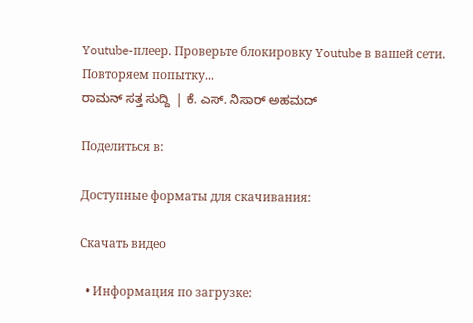Youtube-плеер. Проверьте блокировку Youtube в вашей сети.
Повторяем попытку...
ರಾಮನ್ ಸತ್ತ ಸುದ್ದಿ  | ಕೆ. ಎಸ್. ನಿಸಾರ್ ಅಹಮದ್

Поделиться в:

Доступные форматы для скачивания:

Скачать видео

  • Информация по загрузке: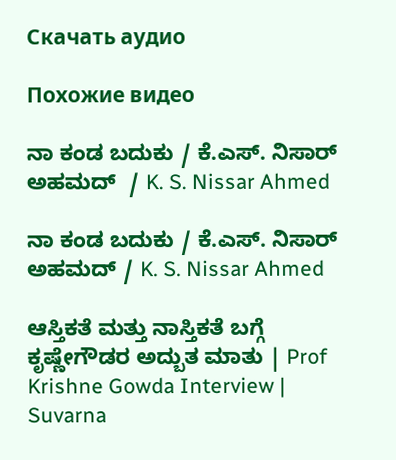Скачать аудио

Похожие видео

ನಾ ಕಂಡ ಬದುಕು / ಕೆ.ಎಸ್. ನಿಸಾರ್ ಅಹಮದ್  / K. S. Nissar Ahmed

ನಾ ಕಂಡ ಬದುಕು / ಕೆ.ಎಸ್. ನಿಸಾರ್ ಅಹಮದ್ / K. S. Nissar Ahmed

ಆಸ್ತಿಕತೆ ಮತ್ತು ನಾಸ್ತಿಕತೆ ಬಗ್ಗೆ ಕೃಷ್ಣೇಗೌಡರ ಅದ್ಬುತ ಮಾತು | Prof Krishne Gowda Interview | Suvarna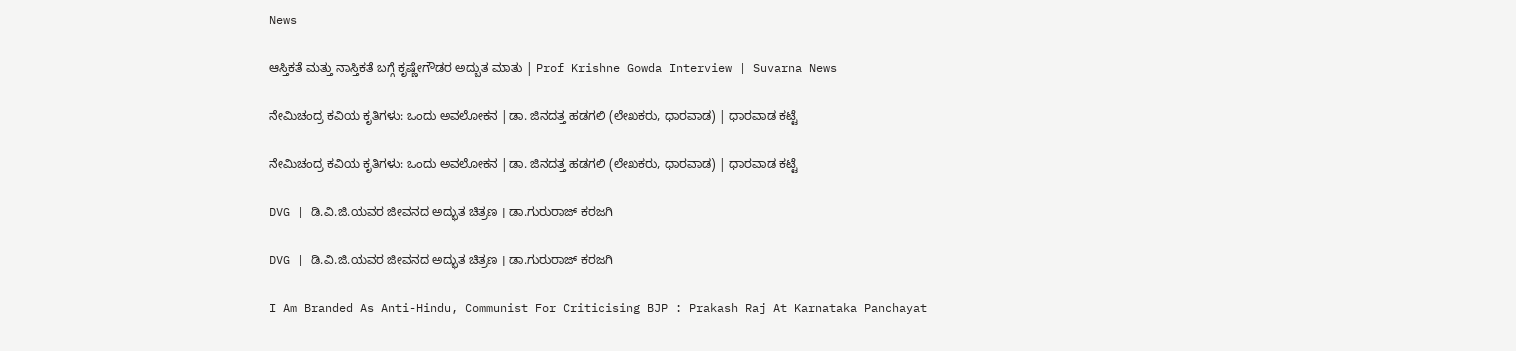News

ಆಸ್ತಿಕತೆ ಮತ್ತು ನಾಸ್ತಿಕತೆ ಬಗ್ಗೆ ಕೃಷ್ಣೇಗೌಡರ ಅದ್ಬುತ ಮಾತು | Prof Krishne Gowda Interview | Suvarna News

ನೇಮಿಚಂದ್ರ ಕವಿಯ ಕೃತಿಗಳು: ಒಂದು ಅವಲೋಕನ |ಡಾ. ಜಿನದತ್ತ ಹಡಗಲಿ (ಲೇಖಕರು, ಧಾರವಾಡ) | ಧಾರವಾಡ ಕಟ್ಟೆ

ನೇಮಿಚಂದ್ರ ಕವಿಯ ಕೃತಿಗಳು: ಒಂದು ಅವಲೋಕನ |ಡಾ. ಜಿನದತ್ತ ಹಡಗಲಿ (ಲೇಖಕರು, ಧಾರವಾಡ) | ಧಾರವಾಡ ಕಟ್ಟೆ

DVG | ಡಿ.ವಿ.ಜಿ.ಯವರ ಜೀವನದ ಅದ್ಭುತ ಚಿತ್ರಣ । ಡಾ.ಗುರುರಾಜ್ ಕರಜಗಿ

DVG | ಡಿ.ವಿ.ಜಿ.ಯವರ ಜೀವನದ ಅದ್ಭುತ ಚಿತ್ರಣ । ಡಾ.ಗುರುರಾಜ್ ಕರಜಗಿ

I Am Branded As Anti-Hindu, Communist For Criticising BJP : Prakash Raj At Karnataka Panchayat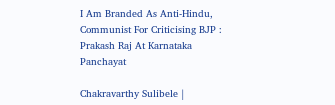I Am Branded As Anti-Hindu, Communist For Criticising BJP : Prakash Raj At Karnataka Panchayat

Chakravarthy Sulibele |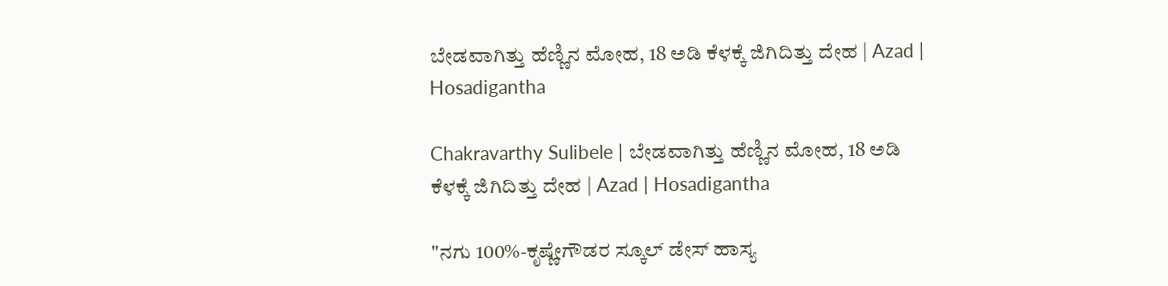ಬೇಡವಾಗಿತ್ತು ಹೆಣ್ಣಿನ ಮೋಹ, 18 ಅಡಿ ಕೆಳಕ್ಕೆ ಜಿಗಿದಿತ್ತು ದೇಹ | Azad | Hosadigantha

Chakravarthy Sulibele | ಬೇಡವಾಗಿತ್ತು ಹೆಣ್ಣಿನ ಮೋಹ, 18 ಅಡಿ ಕೆಳಕ್ಕೆ ಜಿಗಿದಿತ್ತು ದೇಹ | Azad | Hosadigantha

"ನಗು 100%-ಕೃಷ್ಣೇಗೌಡರ ಸ್ಕೂಲ್ ಡೇಸ್ ಹಾಸ್ಯ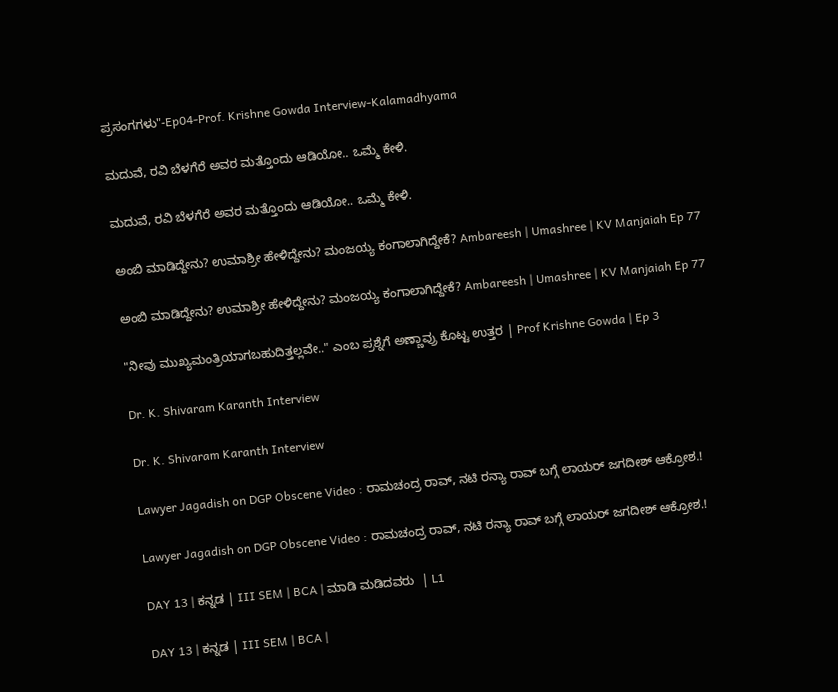ಪ್ರಸಂಗಗಳು"-Ep04-Prof. Krishne Gowda Interview-Kalamadhyama

ಮದುವೆ, ರವಿ ಬೆಳಗೆರೆ ಅವರ ಮತ್ತೊಂದು ಆಡಿಯೋ.. ಒಮ್ಮೆ ಕೇಳಿ.

ಮದುವೆ, ರವಿ ಬೆಳಗೆರೆ ಅವರ ಮತ್ತೊಂದು ಆಡಿಯೋ.. ಒಮ್ಮೆ ಕೇಳಿ.

ಅಂಬಿ ಮಾಡಿದ್ದೇನು? ಉಮಾಶ್ರೀ ಹೇಳಿದ್ದೇನು? ಮಂಜಯ್ಯ ಕಂಗಾಲಾಗಿದ್ದೇಕೆ? Ambareesh | Umashree | KV Manjaiah Ep 77

ಅಂಬಿ ಮಾಡಿದ್ದೇನು? ಉಮಾಶ್ರೀ ಹೇಳಿದ್ದೇನು? ಮಂಜಯ್ಯ ಕಂಗಾಲಾಗಿದ್ದೇಕೆ? Ambareesh | Umashree | KV Manjaiah Ep 77

"ನೀವು ಮುಖ್ಯಮಂತ್ರಿಯಾಗಬಹುದಿತ್ತಲ್ಲವೇ.." ಎಂಬ ಪ್ರಶ್ನೆಗೆ ಅಣ್ಣಾವ್ರು ಕೊಟ್ಟ ಉತ್ತರ | Prof Krishne Gowda | Ep 3

Dr. K. Shivaram Karanth Interview

Dr. K. Shivaram Karanth Interview

Lawyer Jagadish on DGP Obscene Video : ರಾಮಚಂದ್ರ ರಾವ್‌, ನಟಿ ರನ್ಯಾ ರಾವ್‌ ಬಗ್ಗೆ ಲಾಯರ್‌ ಜಗದೀಶ್‌ ಆಕ್ರೋಶ.!

Lawyer Jagadish on DGP Obscene Video : ರಾಮಚಂದ್ರ ರಾವ್‌, ನಟಿ ರನ್ಯಾ ರಾವ್‌ ಬಗ್ಗೆ ಲಾಯರ್‌ ಜಗದೀಶ್‌ ಆಕ್ರೋಶ.!

DAY 13 | ಕನ್ನಡ | III SEM | BCA | ಮಾಡಿ ಮಡಿದವರು  | L1

DAY 13 | ಕನ್ನಡ | III SEM | BCA |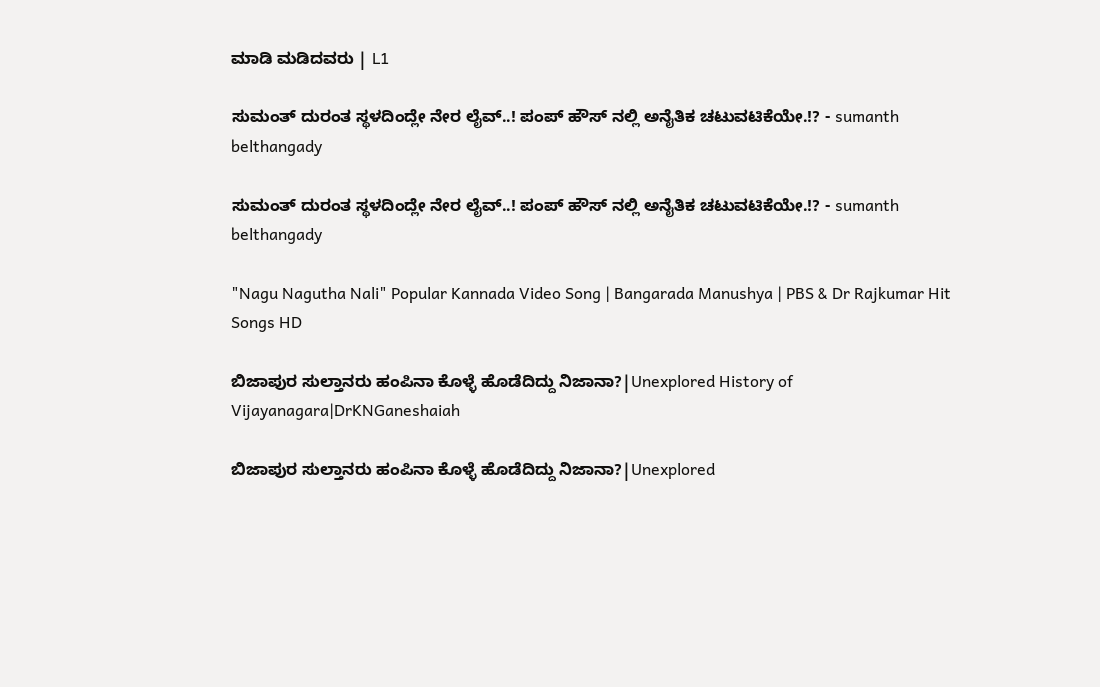ಮಾಡಿ ಮಡಿದವರು | L1

ಸುಮಂತ್ ದುರಂತ ಸ್ಥಳದಿಂದ್ಲೇ‌ ನೇರ ಲೈವ್..! ಪಂಪ್ ಹೌಸ್ ನಲ್ಲಿ ಅನೈತಿಕ ಚಟುವಟಿಕೆಯೇ.!? - sumanth belthangady

ಸುಮಂತ್ ದುರಂತ ಸ್ಥಳದಿಂದ್ಲೇ‌ ನೇರ ಲೈವ್..! ಪಂಪ್ ಹೌಸ್ ನಲ್ಲಿ ಅನೈತಿಕ ಚಟುವಟಿಕೆಯೇ.!? - sumanth belthangady

"Nagu Nagutha Nali" Popular Kannada Video Song | Bangarada Manushya | PBS & Dr Rajkumar Hit Songs HD

ಬಿಜಾಪುರ ಸುಲ್ತಾನರು ಹಂಪಿನಾ ಕೊಳ್ಳೆ ಹೊಡೆದಿದ್ದು ನಿಜಾನಾ?|Unexplored History of Vijayanagara|DrKNGaneshaiah

ಬಿಜಾಪುರ ಸುಲ್ತಾನರು ಹಂಪಿನಾ ಕೊಳ್ಳೆ ಹೊಡೆದಿದ್ದು ನಿಜಾನಾ?|Unexplored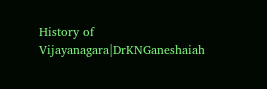History of Vijayanagara|DrKNGaneshaiah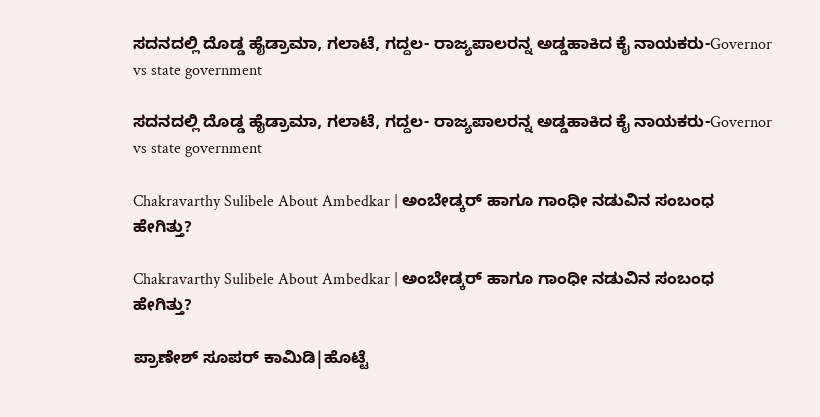ಸದನದಲ್ಲಿ ದೊಡ್ಡ ಹೈಡ್ರಾಮಾ, ಗಲಾಟೆ, ಗದ್ದಲ- ರಾಜ್ಯಪಾಲರನ್ನ ಅಡ್ಡಹಾಕಿದ ಕೈ ನಾಯಕರು-Governor vs state government

ಸದನದಲ್ಲಿ ದೊಡ್ಡ ಹೈಡ್ರಾಮಾ, ಗಲಾಟೆ, ಗದ್ದಲ- ರಾಜ್ಯಪಾಲರನ್ನ ಅಡ್ಡಹಾಕಿದ ಕೈ ನಾಯಕರು-Governor vs state government

Chakravarthy Sulibele About Ambedkar | ಅಂಬೇಡ್ಕರ್‌ ಹಾಗೂ ಗಾಂಧೀ ನಡುವಿನ ಸಂಬಂಧ ಹೇಗಿತ್ತು?

Chakravarthy Sulibele About Ambedkar | ಅಂಬೇಡ್ಕರ್‌ ಹಾಗೂ ಗಾಂಧೀ ನಡುವಿನ ಸಂಬಂಧ ಹೇಗಿತ್ತು?

ಪ್ರಾಣೇಶ್ ಸೂಪರ್ ಕಾಮಿಡಿ|ಹೊಟ್ಟೆ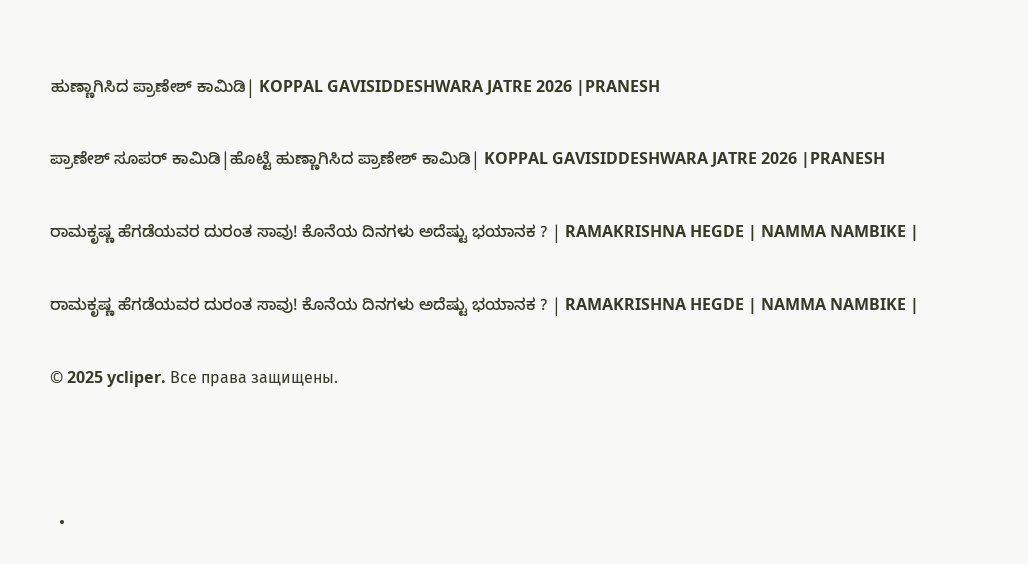ಹುಣ್ಣಾಗಿಸಿದ ಪ್ರಾಣೇಶ್ ಕಾಮಿಡಿ| KOPPAL GAVISIDDESHWARA JATRE 2026 |PRANESH

ಪ್ರಾಣೇಶ್ ಸೂಪರ್ ಕಾಮಿಡಿ|ಹೊಟ್ಟೆ ಹುಣ್ಣಾಗಿಸಿದ ಪ್ರಾಣೇಶ್ ಕಾಮಿಡಿ| KOPPAL GAVISIDDESHWARA JATRE 2026 |PRANESH

ರಾಮಕೃಷ್ಣ ಹೆಗಡೆಯವರ ದುರಂತ ಸಾವು! ಕೊನೆಯ ದಿನಗಳು ಅದೆಷ್ಟು ಭಯಾನಕ ? | RAMAKRISHNA HEGDE | NAMMA NAMBIKE |

ರಾಮಕೃಷ್ಣ ಹೆಗಡೆಯವರ ದುರಂತ ಸಾವು! ಕೊನೆಯ ದಿನಗಳು ಅದೆಷ್ಟು ಭಯಾನಕ ? | RAMAKRISHNA HEGDE | NAMMA NAMBIKE |

© 2025 ycliper. Все права защищены.



  •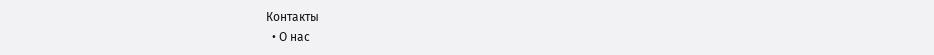Контакты
  • О нас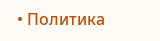• Политика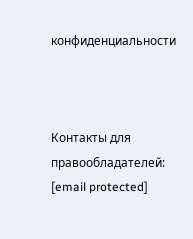конфиденциальности



Контакты для правообладателей: [email protected]